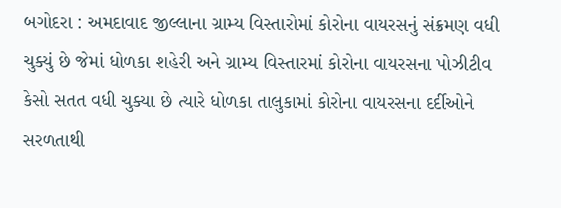બગોદરા : અમદાવાદ જીલ્લાના ગ્રામ્ય વિસ્તારોમાં કોરોના વાયરસનું સંક્રમણ વધી ચુક્યું છે જેમાં ધોળકા શહેરી અને ગ્રામ્ય વિસ્તારમાં કોરોના વાયરસના પોઝીટીવ કેસો સતત વધી ચુક્યા છે ત્યારે ધોળકા તાલુકામાં કોરોના વાયરસના દર્દીઓને સરળતાથી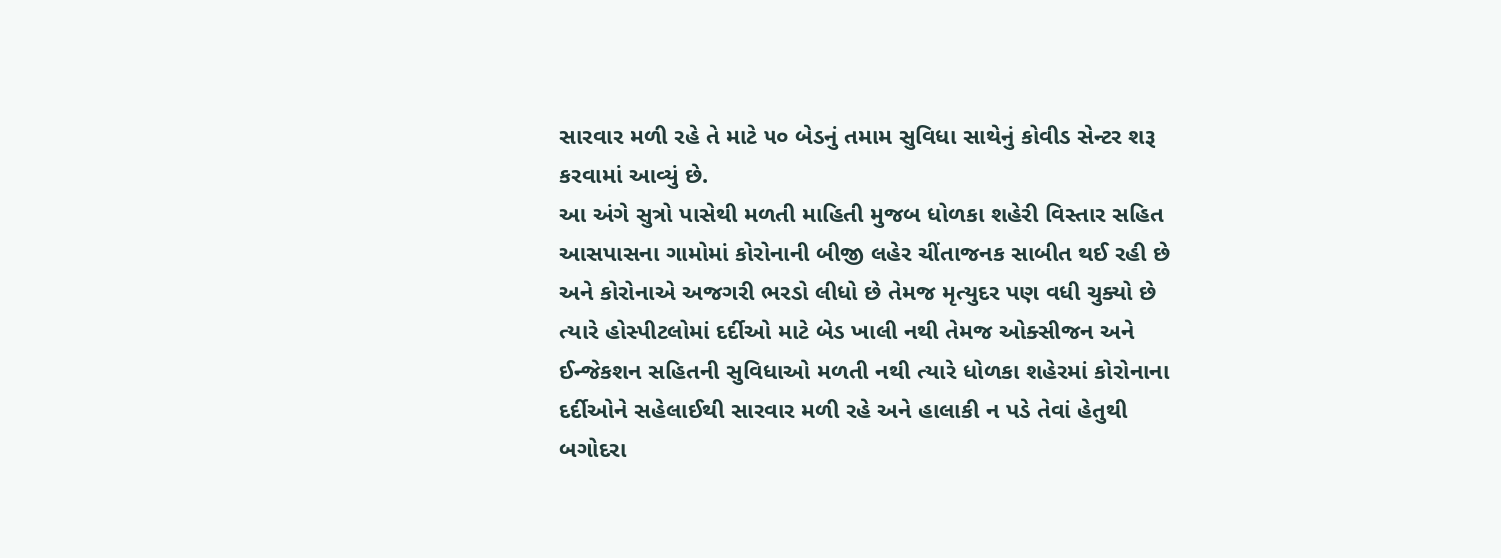સારવાર મળી રહે તે માટે ૫૦ બેડનું તમામ સુવિધા સાથેનું કોવીડ સેન્ટર શરૂ કરવામાં આવ્યું છે.
આ અંગે સુત્રો પાસેથી મળતી માહિતી મુજબ ધોળકા શહેરી વિસ્તાર સહિત આસપાસના ગામોમાં કોરોનાની બીજી લહેર ચીંતાજનક સાબીત થઈ રહી છે અને કોરોનાએ અજગરી ભરડો લીધો છે તેમજ મૃત્યુદર પણ વધી ચુક્યો છે ત્યારે હોસ્પીટલોમાં દર્દીઓ માટે બેડ ખાલી નથી તેમજ ઓક્સીજન અને ઈન્જેકશન સહિતની સુવિધાઓ મળતી નથી ત્યારે ધોળકા શહેરમાં કોરોનાના દર્દીઓને સહેલાઈથી સારવાર મળી રહે અને હાલાકી ન પડે તેવાં હેતુથી બગોદરા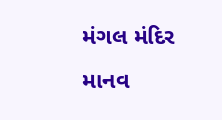મંગલ મંદિર માનવ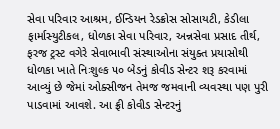સેવા પરિવાર આશ્રમ, ઈન્ડિયન રેડક્રોસ સોસાયટી, કેડીલા ફાર્માસ્યુટીકલ, ધોળકા સેવા પરિવાર, અન્નસેવા પ્રસાદ તીર્થ, ફરજ ટ્રસ્ટ વગેરે સેવાભાવી સંસ્થાઓના સંયુક્ત પ્રયાસોથી ધોળકા ખાતે નિઃશુલ્ક ૫૦ બેડનું કોવીડ સેન્ટર શરૂ કરવામાં આવ્યું છે જેમાં ઓક્સીજન તેમજ જમવાની વ્યવસ્થા પણ પુરી પાડવામાં આવશે. આ ફ્રી કોવીડ સેન્ટરનું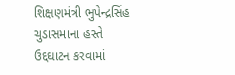શિક્ષણમંત્રી ભુપેન્દ્રસિંહ ચુડાસમાના હસ્તે ઉદ્દઘાટન કરવામાં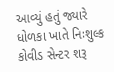આવ્યું હતું જ્યારે ધોળકા ખાતે નિઃશુલ્ક કોવીડ સેન્ટર શરૂ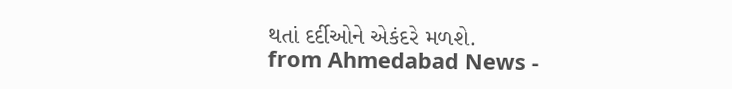થતાં દર્દીઓને એકંદરે મળશે.
from Ahmedabad News -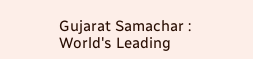Gujarat Samachar : World's Leading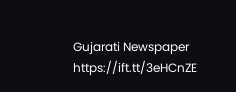Gujarati Newspaper https://ift.tt/3eHCnZE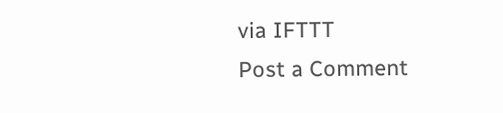via IFTTT
Post a Comment